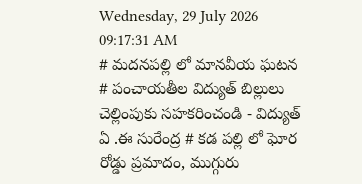Wednesday, 29 July 2026 09:17:31 AM
# మదనపల్లి లో మానవీయ ఘటన # పంచాయతీల విద్యుత్ బిల్లులు చెల్లింపుకు సహకరించండి - విద్యుత్ ఏ .ఈ సురేంద్ర # కడ పల్లి లో ఘోర రోడ్డు ప్రమాదం, ముగ్గురు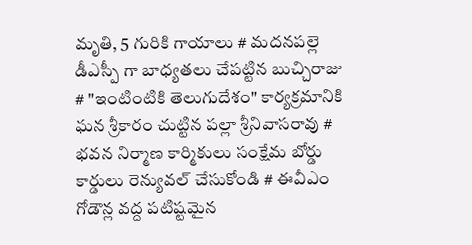మృతి, 5 గురికి గాయాలు # మదనపల్లె డీఎస్పీ గా బాధ్యతలు చేపట్టిన బుచ్చిరాజు # "ఇంటింటికి తెలుగుదేశం" కార్యక్రమానికి ఘన శ్రీకారం చుట్టిన పల్లా శ్రీనివాసరావు # భవన నిర్మాణ కార్మికులు సంక్షేమ బోర్డు కార్డులు రెన్యువల్ చేసుకోండి # ఈవీఎం గోడౌన్ల వద్ద పటిష్టమైన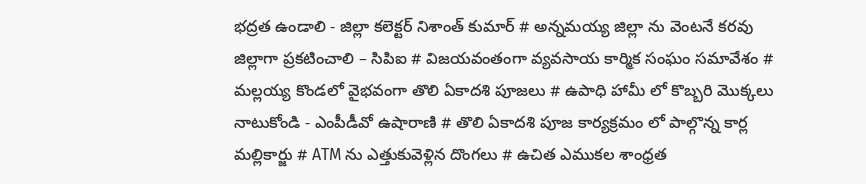భద్రత ఉండాలి - జిల్లా కలెక్టర్ నిశాంత్ కుమార్ # అన్నమయ్య జిల్లా ను వెంటనే కరవు జిల్లాగా ప్రకటించాలి – సిపిఐ # విజయవంతంగా వ్యవసాయ కార్మిక సంఘం సమావేశం # మల్లయ్య కొండలో వైభవంగా తొలి ఏకాదశి పూజలు # ఉపాధి హామీ లో కొబ్బరి మొక్కలు నాటుకోండి - ఎంపీడీవో ఉషారాణి # తొలి ఏకాదశి పూజ కార్యక్రమం లో పాల్గొన్న కార్ల మల్లికార్జు # ATM ను ఎత్తుకువెళ్లిన దొంగలు # ఉచిత ఎముకల శాంధ్రత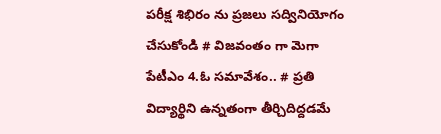పరీక్ష శిభిరం ను ప్రజలు సద్వినియోగం చేసుకోండి # విజవంతం గా మెగా పేటీఎం 4.ఓ సమావేశం.. # ప్రతి విద్యార్థిని ఉన్నతంగా తీర్చిదిద్దడమే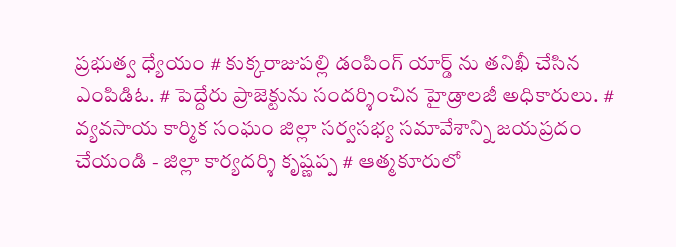ప్రభుత్వ ధ్యేయం # కుక్కరాజుపల్లి డంపింగ్ యార్డ్ ను తనిఖీ చేసిన ఎంపిడిఓ. # పెద్దేరు ప్రాజెక్టును సందర్శించిన హైడ్రాలజీ అధికారులు. # వ్యవసాయ కార్మిక సంఘం జిల్లా సర్వసభ్య సమావేశాన్ని జయప్రదం చేయండి - జిల్లా కార్యదర్శి కృష్ణప్ప # ఆత్మకూరులో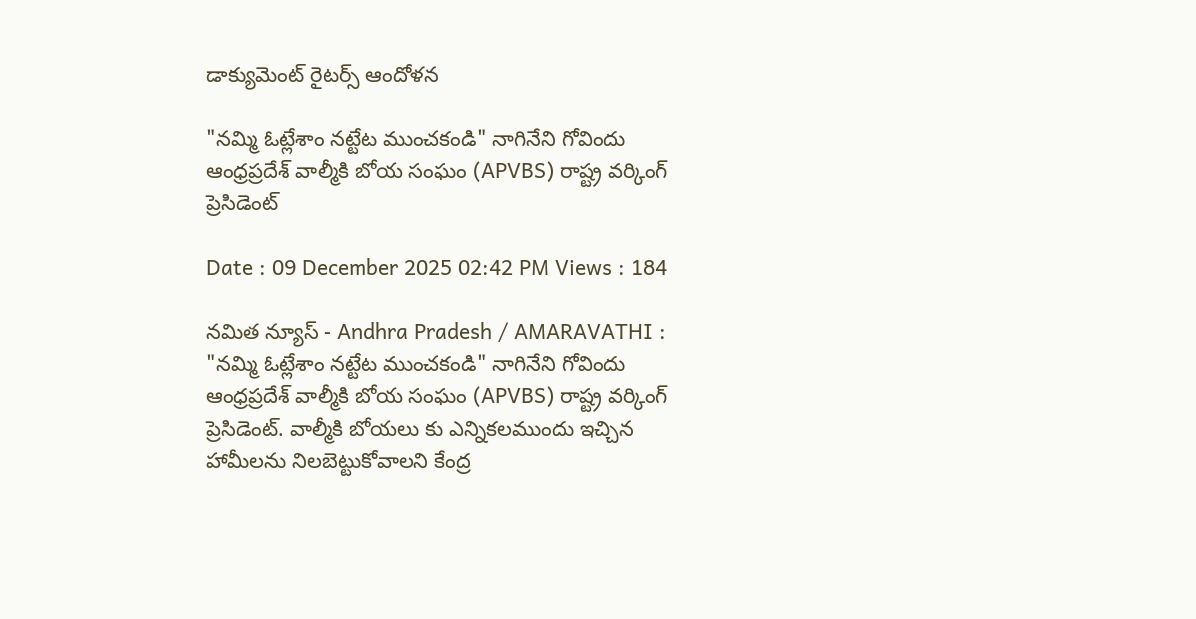డాక్యుమెంట్ రైటర్స్ ఆందోళన

"నమ్మి ఓట్లేశాం నట్టేట ముంచకండి" నాగినేని గోవిందు ఆంధ్రప్రదేశ్ వాల్మీకి బోయ సంఘం (APVBS) రాష్ట్ర వర్కింగ్ ప్రెసిడెంట్

Date : 09 December 2025 02:42 PM Views : 184

నమిత న్యూస్ - Andhra Pradesh / AMARAVATHI : "నమ్మి ఓట్లేశాం నట్టేట ముంచకండి" నాగినేని గోవిందు ఆంధ్రప్రదేశ్ వాల్మీకి బోయ సంఘం (APVBS) రాష్ట్ర వర్కింగ్ ప్రెసిడెంట్. వాల్మీకి బోయలు కు ఎన్నికలముందు ఇచ్చిన హామీలను నిలబెట్టుకోవాలని కేంద్ర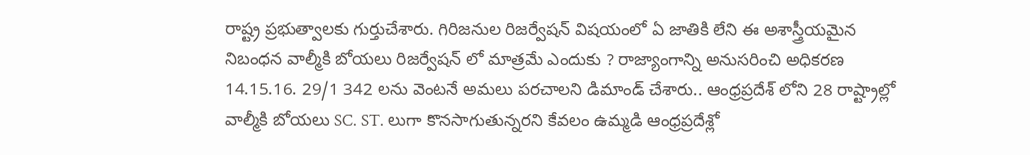రాష్ట్ర ప్రభుత్వాలకు గుర్తుచేశారు. గిరిజనుల రిజర్వేషన్ విషయంలో ఏ జాతికి లేని ఈ అశాస్త్రీయమైన నిబంధన వాల్మీకి బోయలు రిజర్వేషన్ లో మాత్రమే ఎందుకు ? రాజ్యాంగాన్ని అనుసరించి అధికరణ 14.15.16. 29/1 342 లను వెంటనే అమలు పరచాలని డిమాండ్ చేశారు.. ఆంధ్రప్రదేశ్ లోని 28 రాష్ట్రాల్లో వాల్మీకి బోయలు SC. ST. లుగా కొనసాగుతున్నరని కేవలం ఉమ్మడి ఆంధ్రప్రదేశ్లో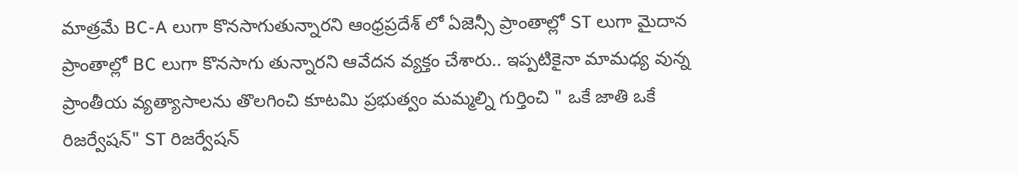మాత్రమే BC-A లుగా కొనసాగుతున్నారని ఆంధ్రప్రదేశ్ లో ఏజెన్సీ ప్రాంతాల్లో ST లుగా మైదాన ప్రాంతాల్లో BC లుగా కొనసాగు తున్నారని ఆవేదన వ్యక్తం చేశారు.. ఇప్పటికైనా మామధ్య వున్న ప్రాంతీయ వ్యత్యాసాలను తొలగించి కూటమి ప్రభుత్వం మమ్మల్ని గుర్తించి " ఒకే జాతి ఒకే రిజర్వేషన్" ST రిజర్వేషన్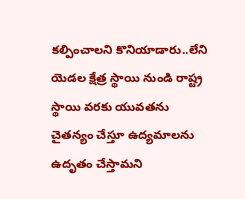కల్పించాలని కొనియాడారు..లేని యెడల క్షేత్ర స్థాయి నుండి రాష్ట్ర స్థాయి వరకు యువతను చైతన్యం చేస్తూ ఉద్యమాలను ఉదృతం చేస్తామని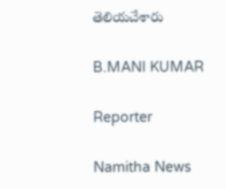తెలియచేశారు

B.MANI KUMAR

Reporter

Namitha News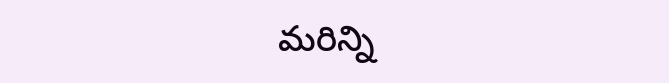మరిన్ని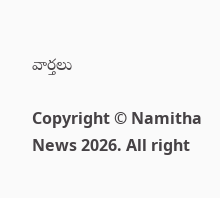వార్తలు

Copyright © Namitha News 2026. All right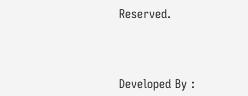Reserved.



Developed By :